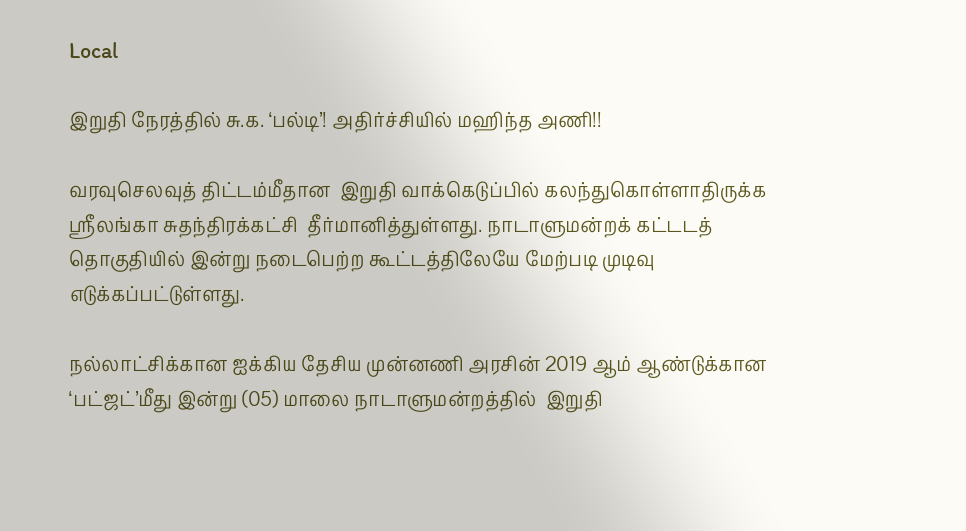Local

இறுதி நேரத்தில் சு.க. ‘பல்டி’! அதிர்ச்சியில் மஹிந்த அணி!!

வரவுசெலவுத் திட்டம்மீதான  இறுதி வாக்கெடுப்பில் கலந்துகொள்ளாதிருக்க ஶ்ரீலங்கா சுதந்திரக்கட்சி  தீர்மானித்துள்ளது. நாடாளுமன்றக் கட்டடத் தொகுதியில் இன்று நடைபெற்ற கூட்டத்திலேயே மேற்படி முடிவு  எடுக்கப்பட்டுள்ளது.

நல்லாட்சிக்கான ஐக்கிய தேசிய முன்னணி அரசின் 2019 ஆம் ஆண்டுக்கான ‘பட்ஜட்’மீது இன்று (05) மாலை நாடாளுமன்றத்தில்  இறுதி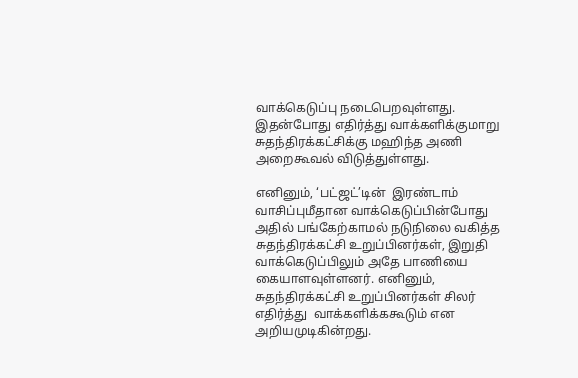வாக்கெடுப்பு நடைபெறவுள்ளது. இதன்போது எதிர்த்து வாக்களிக்குமாறு சுதந்திரக்கட்சிக்கு மஹிந்த அணி அறைகூவல் விடுத்துள்ளது.

எனினும், ‘பட்ஜட்’டின்  இரண்டாம் வாசிப்புமீதான வாக்கெடுப்பின்போது அதில் பங்கேற்காமல் நடுநிலை வகித்த சுதந்திரக்கட்சி உறுப்பினர்கள், இறுதி வாக்கெடுப்பிலும் அதே பாணியை கையாளவுள்ளனர். எனினும், சுதந்திரக்கட்சி உறுப்பினர்கள் சிலர் எதிர்த்து  வாக்களிக்ககூடும் என அறியமுடிகின்றது.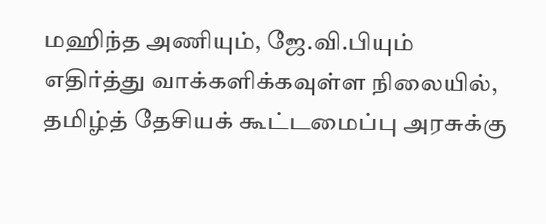மஹிந்த அணியும், ஜே.வி.பியும் எதிர்த்து வாக்களிக்கவுள்ள நிலையில், தமிழ்த் தேசியக் கூட்டமைப்பு அரசுக்கு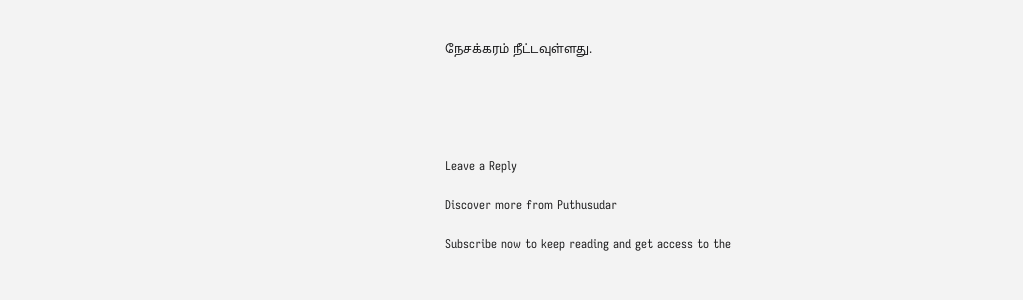நேசக்கரம் நீட்டவுள்ளது.





Leave a Reply

Discover more from Puthusudar

Subscribe now to keep reading and get access to the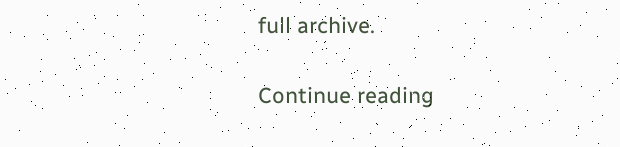full archive.

Continue reading